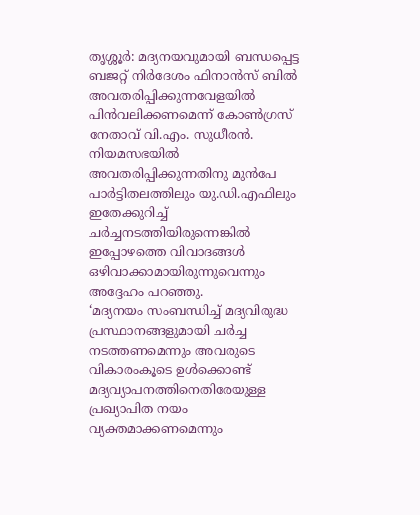തൃശ്ശൂർ: മദ്യനയവുമായി ബന്ധപ്പെട്ട ബജറ്റ് നിർദേശം ഫിനാൻസ് ബിൽ അവതരിപ്പിക്കുന്നവേളയിൽ പിൻവലിക്കണമെന്ന് കോൺഗ്രസ് നേതാവ് വി.എം. സുധീരൻ. നിയമസഭയിൽ അവതരിപ്പിക്കുന്നതിനു മുൻപേ പാർട്ടിതലത്തിലും യു.ഡി.എഫിലും ഇതേക്കുറിച്ച് ചർച്ചനടത്തിയിരുന്നെങ്കിൽ ഇപ്പോഴത്തെ വിവാദങ്ങൾ ഒഴിവാക്കാമായിരുന്നുവെന്നും അദ്ദേഹം പറഞ്ഞു.
‘മദ്യനയം സംബന്ധിച്ച് മദ്യവിരുദ്ധ പ്രസ്ഥാനങ്ങളുമായി ചർച്ച നടത്തണമെന്നും അവരുടെ വികാരംകൂടെ ഉൾക്കൊണ്ട് മദ്യവ്യാപനത്തിനെതിരേയുള്ള പ്രഖ്യാപിത നയം വ്യക്തമാക്കണമെന്നും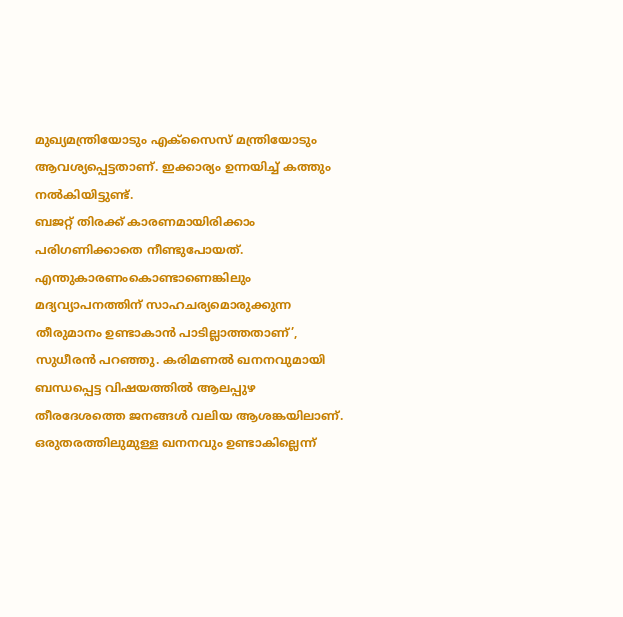മുഖ്യമന്ത്രിയോടും എക്സൈസ് മന്ത്രിയോടും ആവശ്യപ്പെട്ടതാണ്. ഇക്കാര്യം ഉന്നയിച്ച് കത്തും നൽകിയിട്ടുണ്ട്.
ബജറ്റ് തിരക്ക് കാരണമായിരിക്കാം പരിഗണിക്കാതെ നീണ്ടുപോയത്. എന്തുകാരണംകൊണ്ടാണെങ്കിലും മദ്യവ്യാപനത്തിന് സാഹചര്യമൊരുക്കുന്ന തീരുമാനം ഉണ്ടാകാൻ പാടില്ലാത്തതാണ്’, സുധീരൻ പറഞ്ഞു. കരിമണൽ ഖനനവുമായി ബന്ധപ്പെട്ട വിഷയത്തിൽ ആലപ്പുഴ തീരദേശത്തെ ജനങ്ങൾ വലിയ ആശങ്കയിലാണ്.
ഒരുതരത്തിലുമുള്ള ഖനനവും ഉണ്ടാകില്ലെന്ന്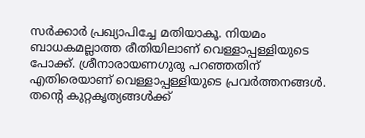സർക്കാർ പ്രഖ്യാപിച്ചേ മതിയാകൂ. നിയമം ബാധകമല്ലാത്ത രീതിയിലാണ് വെള്ളാപ്പള്ളിയുടെ പോക്ക്. ശ്രീനാരായണഗുരു പറഞ്ഞതിന് എതിരെയാണ് വെള്ളാപ്പള്ളിയുടെ പ്രവർത്തനങ്ങൾ. തന്റെ കുറ്റകൃത്യങ്ങൾക്ക്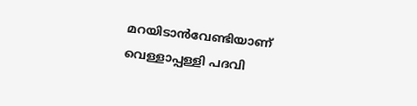മറയിടാൻവേണ്ടിയാണ് വെള്ളാപ്പള്ളി പദവി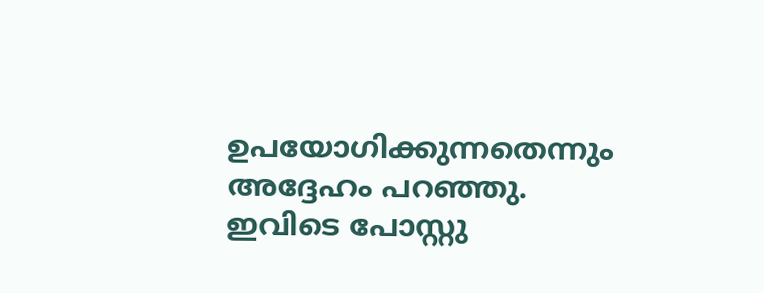ഉപയോഗിക്കുന്നതെന്നും അദ്ദേഹം പറഞ്ഞു.
ഇവിടെ പോസ്റ്റു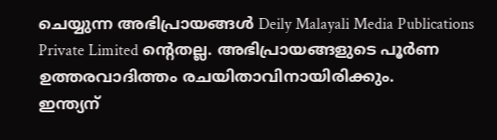ചെയ്യുന്ന അഭിപ്രായങ്ങൾ Deily Malayali Media Publications Private Limited ന്റെതല്ല. അഭിപ്രായങ്ങളുടെ പൂർണ ഉത്തരവാദിത്തം രചയിതാവിനായിരിക്കും.
ഇന്ത്യന്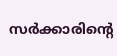സർക്കാരിന്റെ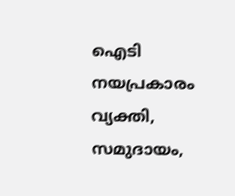ഐടി നയപ്രകാരം വ്യക്തി, സമുദായം,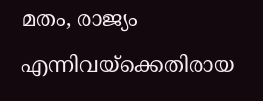മതം, രാജ്യം എന്നിവയ്ക്കെതിരായ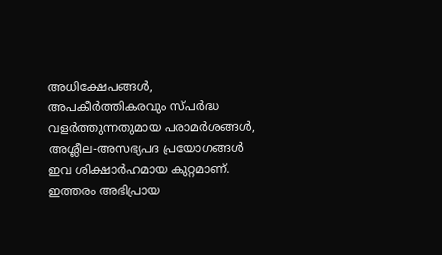അധിക്ഷേപങ്ങൾ, അപകീർത്തികരവും സ്പർദ്ധ വളർത്തുന്നതുമായ പരാമർശങ്ങൾ, അശ്ലീല-അസഭ്യപദ പ്രയോഗങ്ങൾ ഇവ ശിക്ഷാർഹമായ കുറ്റമാണ്. ഇത്തരം അഭിപ്രായ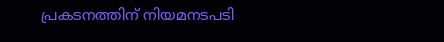പ്രകടനത്തിന് നിയമനടപടി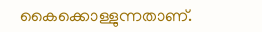കൈക്കൊള്ളുന്നതാണ്.